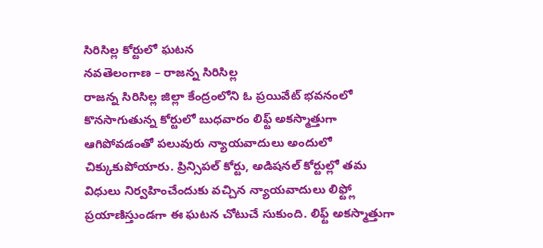సిరిసిల్ల కోర్టులో ఘటన
నవతెలంగాణ – రాజన్న సిరిసిల్ల
రాజన్న సిరిసిల్ల జిల్లా కేంద్రంలోని ఓ ప్రయివేట్ భవనంలో కొనసాగుతున్న కోర్టులో బుధవారం లిఫ్ట్ అకస్మాత్తుగా ఆగిపోవడంతో పలువురు న్యాయవాదులు అందులో చిక్కుకుపోయారు. ప్రిన్సిపల్ కోర్టు, అడిషనల్ కోర్టుల్లో తమ విధులు నిర్వహించేందుకు వచ్చిన న్యాయవాదులు లిఫ్ట్లో ప్రయాణిస్తుండగా ఈ ఘటన చోటుచే సుకుంది. లిఫ్ట్ అకస్మాత్తుగా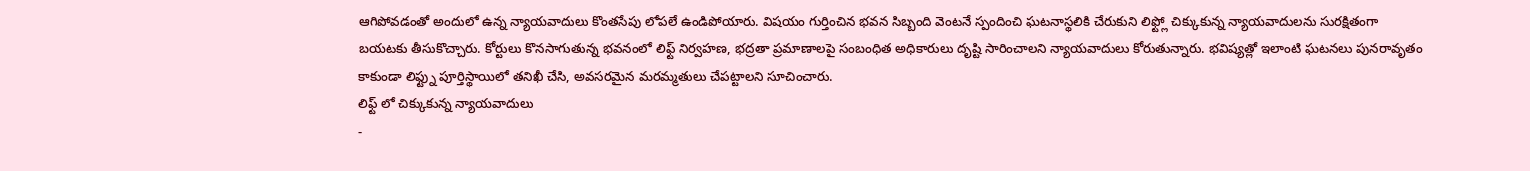ఆగిపోవడంతో అందులో ఉన్న న్యాయవాదులు కొంతసేపు లోపలే ఉండిపోయారు. విషయం గుర్తించిన భవన సిబ్బంది వెంటనే స్పందించి ఘటనాస్థలికి చేరుకుని లిఫ్ట్లో చిక్కుకున్న న్యాయవాదులను సురక్షితంగా బయటకు తీసుకొచ్చారు. కోర్టులు కొనసాగుతున్న భవనంలో లిఫ్ట్ నిర్వహణ, భద్రతా ప్రమాణాలపై సంబంధిత అధికారులు దృష్టి సారించాలని న్యాయవాదులు కోరుతున్నారు. భవిష్యత్లో ఇలాంటి ఘటనలు పునరావృతం కాకుండా లిఫ్ట్ను పూర్తిస్థాయిలో తనిఖీ చేసి, అవసరమైన మరమ్మతులు చేపట్టాలని సూచించారు.
లిఫ్ట్ లో చిక్కుకున్న న్యాయవాదులు
-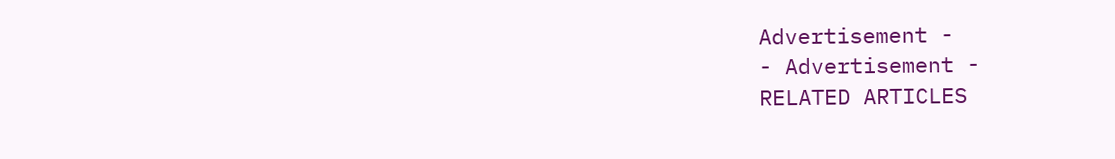Advertisement -
- Advertisement -
RELATED ARTICLES